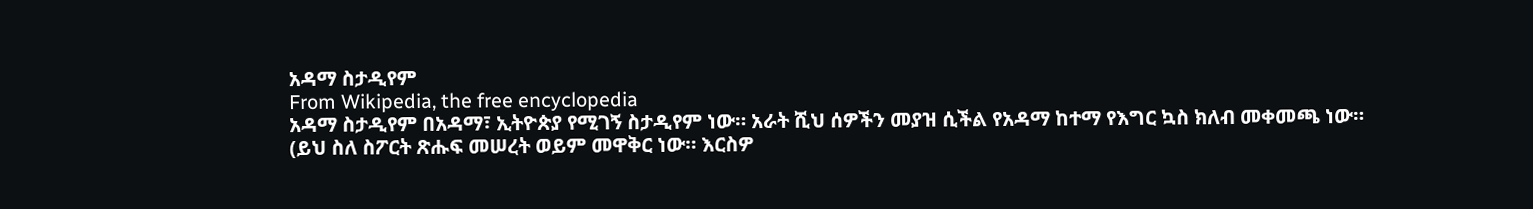አዳማ ስታዲየም
From Wikipedia, the free encyclopedia
አዳማ ስታዲየም በአዳማ፣ ኢትዮጵያ የሚገኝ ስታዲየም ነው። አራት ሺህ ሰዎችን መያዝ ሲችል የአዳማ ከተማ የእግር ኳስ ክለብ መቀመጫ ነው።
(ይህ ስለ ስፖርት ጽሑፍ መሠረት ወይም መዋቅር ነው። እርስዎ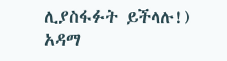ሊያስፋፉት ይችላሉ!)
አዳማ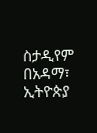ስታዲየም በአዳማ፣ ኢትዮጵያ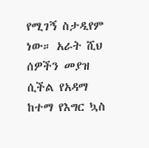የሚገኝ ስታዲየም ነው። አራት ሺህ ሰዎችን መያዝ ሲችል የአዳማ ከተማ የእግር ኳስ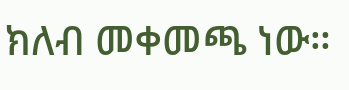ክለብ መቀመጫ ነው።